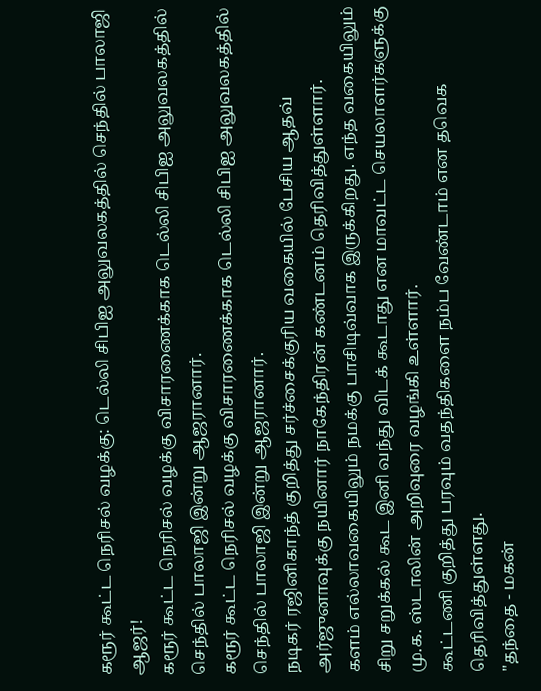கரூர் கூட்ட நெரிசல் வழக்கு: டெல்லி சிபிஐ அலுவலகத்தில் செந்தில் பாலாஜி ஆஜர்!
கரூர் கூட்ட நெரிசல் வழக்கு விசாரணைக்காக டெல்லி சிபிஐ அலுவலகத்தில் செந்தில் பாலாஜி இன்று ஆஜரானார்.
கரூர் கூட்ட நெரிசல் வழக்கு விசாரணைக்காக டெல்லி சிபிஐ அலுவலகத்தில் செந்தில் பாலாஜி இன்று ஆஜரானார்.
நடிகர் ரஜினிகாந்த் குறித்து சர்ச்சைக்குரிய வகையில் பேசிய ஆதவ் அர்ஜுனாவுக்கு நயினார் நாகேந்திரன் கண்டனம் தெரிவித்துள்ளார்.
களம் எல்லாவகையிலும் நமக்கு பாசிடிவ்வாக இருக்கிறது. எந்த வகையிலும் சிறு சறுக்கல் கூட இனி வந்து விடக் கூடாது என மாவட்ட செயலாளர்களுக்கு மு.க. ஸ்டாலின் அறிவுரை வழங்கி உள்ளார்.
கூட்டணி குறித்து பரவும் வதந்திகளை நம்ப வேண்டாம் என தவெக தெரிவித்துள்ளது.
"தந்தை - மகன்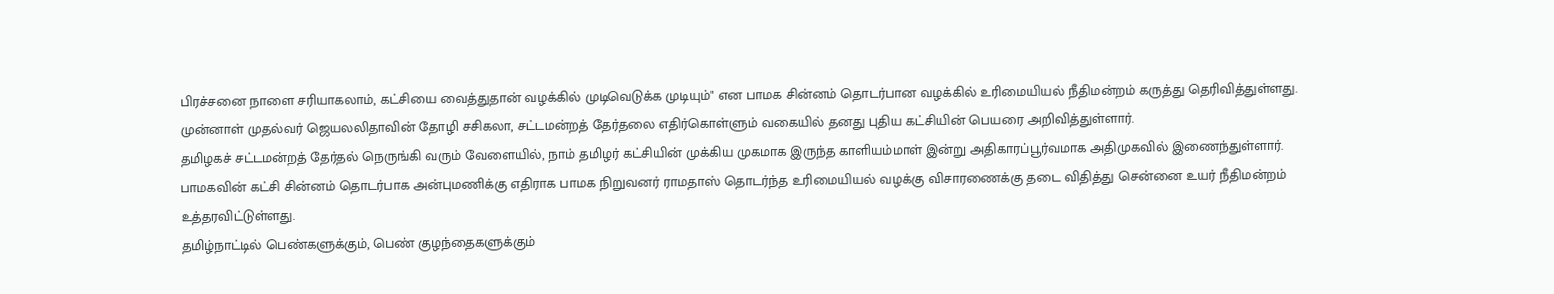பிரச்சனை நாளை சரியாகலாம், கட்சியை வைத்துதான் வழக்கில் முடிவெடுக்க முடியும்" என பாமக சின்னம் தொடர்பான வழக்கில் உரிமையியல் நீதிமன்றம் கருத்து தெரிவித்துள்ளது.
முன்னாள் முதல்வர் ஜெயலலிதாவின் தோழி சசிகலா, சட்டமன்றத் தேர்தலை எதிர்கொள்ளும் வகையில் தனது புதிய கட்சியின் பெயரை அறிவித்துள்ளார்.
தமிழகச் சட்டமன்றத் தேர்தல் நெருங்கி வரும் வேளையில், நாம் தமிழர் கட்சியின் முக்கிய முகமாக இருந்த காளியம்மாள் இன்று அதிகாரப்பூர்வமாக அதிமுகவில் இணைந்துள்ளார்.
பாமகவின் கட்சி சின்னம் தொடர்பாக அன்புமணிக்கு எதிராக பாமக நிறுவனர் ராமதாஸ் தொடர்ந்த உரிமையியல் வழக்கு விசாரணைக்கு தடை விதித்து சென்னை உயர் நீதிமன்றம் உத்தரவிட்டுள்ளது.
தமிழ்நாட்டில் பெண்களுக்கும், பெண் குழந்தைகளுக்கும்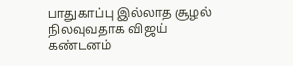பாதுகாப்பு இல்லாத சூழல் நிலவுவதாக விஜய் கண்டனம்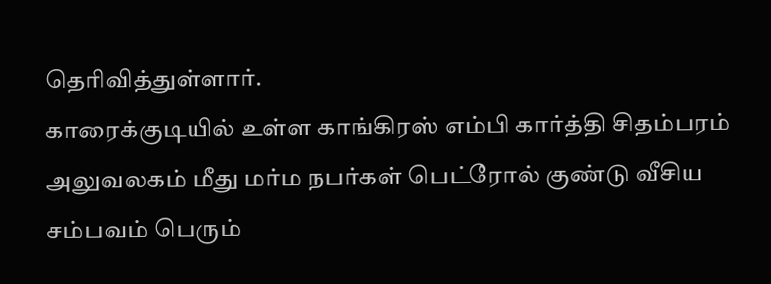தெரிவித்துள்ளார்.
காரைக்குடியில் உள்ள காங்கிரஸ் எம்பி கார்த்தி சிதம்பரம் அலுவலகம் மீது மர்ம நபர்கள் பெட்ரோல் குண்டு வீசிய சம்பவம் பெரும்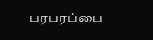பரபரப்பை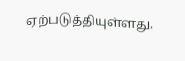ஏற்படுத்தியுள்ளது.